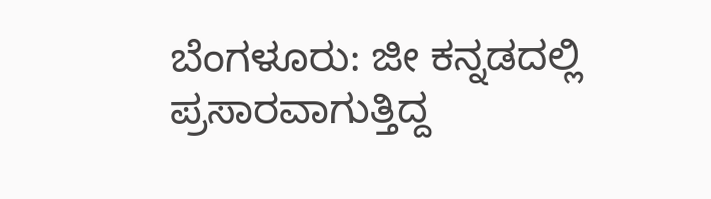ಬೆಂಗಳೂರು: ಜೀ ಕನ್ನಡದಲ್ಲಿ ಪ್ರಸಾರವಾಗುತ್ತಿದ್ದ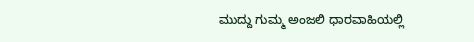ಮುದ್ದು ಗುಮ್ಮ ಅಂಜಲಿ ಧಾರವಾಹಿಯಲ್ಲಿ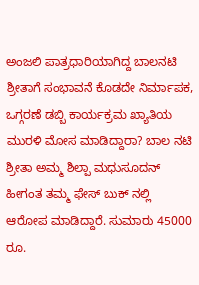ಅಂಜಲಿ ಪಾತ್ರಧಾರಿಯಾಗಿದ್ದ ಬಾಲನಟಿ ಶ್ರೀತಾಗೆ ಸಂಭಾವನೆ ಕೊಡದೇ ನಿರ್ಮಾಪಕ, ಒಗ್ಗರಣೆ ಡಬ್ಬಿ ಕಾರ್ಯಕ್ರಮ ಖ್ಯಾತಿಯ ಮುರಳಿ ಮೋಸ ಮಾಡಿದ್ದಾರಾ? ಬಾಲ ನಟಿ ಶ್ರೀತಾ ಅಮ್ಮ ಶಿಲ್ಪಾ ಮಧುಸೂದನ್ ಹೀಗಂತ ತಮ್ಮ ಫೇಸ್ ಬುಕ್ ನಲ್ಲಿ ಆರೋಪ ಮಾಡಿದ್ದಾರೆ. ಸುಮಾರು 45000 ರೂ.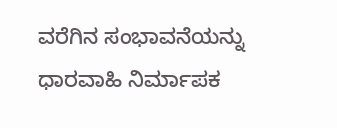ವರೆಗಿನ ಸಂಭಾವನೆಯನ್ನು ಧಾರವಾಹಿ ನಿರ್ಮಾಪಕ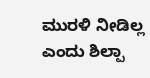ಮುರಳಿ ನೀಡಿಲ್ಲ ಎಂದು ಶಿಲ್ಪಾ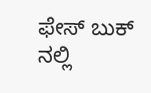ಫೇಸ್ ಬುಕ್ ನಲ್ಲಿ